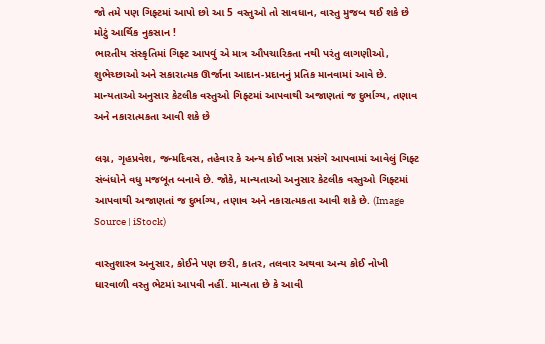જો તમે પણ ગિફ્ટમાં આપો છો આ 5 વસ્તુઓ તો સાવધાન, વાસ્તુ મુજબ થઈ શકે છે મોટું આર્થિક નુકસાન !
ભારતીય સંસ્કૃતિમાં ગિફ્ટ આપવું એ માત્ર ઔપચારિકતા નથી પરંતુ લાગણીઓ, શુભેચ્છાઓ અને સકારાત્મક ઊર્જાના આદાન-પ્રદાનનું પ્રતિક માનવામાં આવે છે. માન્યતાઓ અનુસાર કેટલીક વસ્તુઓ ગિફ્ટમાં આપવાથી અજાણતાં જ દુર્ભાગ્ય, તણાવ અને નકારાત્મકતા આવી શકે છે

લગ્ન, ગૃહપ્રવેશ, જન્મદિવસ, તહેવાર કે અન્ય કોઈ ખાસ પ્રસંગે આપવામાં આવેલું ગિફ્ટ સંબંધોને વધુ મજબૂત બનાવે છે. જોકે, માન્યતાઓ અનુસાર કેટલીક વસ્તુઓ ગિફ્ટમાં આપવાથી અજાણતાં જ દુર્ભાગ્ય, તણાવ અને નકારાત્મકતા આવી શકે છે. (Image Source | iStock)

વાસ્તુશાસ્ત્ર અનુસાર, કોઈને પણ છરી, કાતર, તલવાર અથવા અન્ય કોઈ નોખી ધારવાળી વસ્તુ ભેટમાં આપવી નહીં. માન્યતા છે કે આવી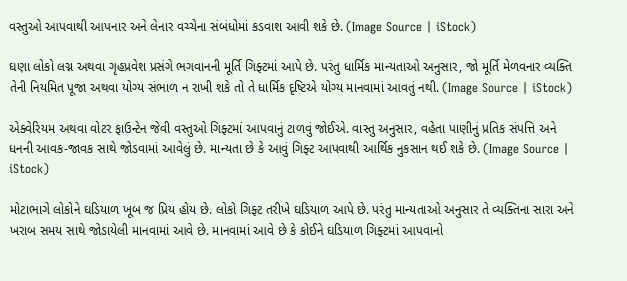વસ્તુઓ આપવાથી આપનાર અને લેનાર વચ્ચેના સંબંધોમાં કડવાશ આવી શકે છે. (Image Source | iStock)

ઘણા લોકો લગ્ન અથવા ગૃહપ્રવેશ પ્રસંગે ભગવાનની મૂર્તિ ગિફ્ટમાં આપે છે. પરંતુ ધાર્મિક માન્યતાઓ અનુસાર, જો મૂર્તિ મેળવનાર વ્યક્તિ તેની નિયમિત પૂજા અથવા યોગ્ય સંભાળ ન રાખી શકે તો તે ધાર્મિક દૃષ્ટિએ યોગ્ય માનવામાં આવતું નથી. (Image Source | iStock)

એક્વેરિયમ અથવા વોટર ફાઉન્ટેન જેવી વસ્તુઓ ગિફ્ટમાં આપવાનું ટાળવું જોઈએ. વાસ્તુ અનુસાર, વહેતા પાણીનું પ્રતિક સંપત્તિ અને ધનની આવક-જાવક સાથે જોડવામાં આવેલું છે. માન્યતા છે કે આવું ગિફ્ટ આપવાથી આર્થિક નુકસાન થઈ શકે છે. (Image Source | iStock)

મોટાભાગે લોકોને ઘડિયાળ ખૂબ જ પ્રિય હોય છે. લોકો ગિફ્ટ તરીખે ઘડિયાળ આપે છે. પરંતુ માન્યતાઓ અનુસાર તે વ્યક્તિના સારા અને ખરાબ સમય સાથે જોડાયેલી માનવામાં આવે છે. માનવામાં આવે છે કે કોઈને ઘડિયાળ ગિફ્ટમાં આપવાનો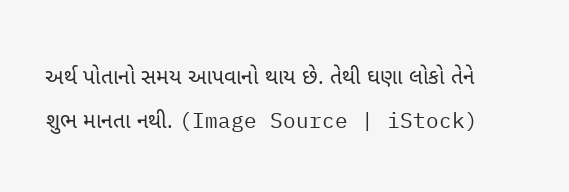અર્થ પોતાનો સમય આપવાનો થાય છે. તેથી ઘણા લોકો તેને શુભ માનતા નથી. (Image Source | iStock)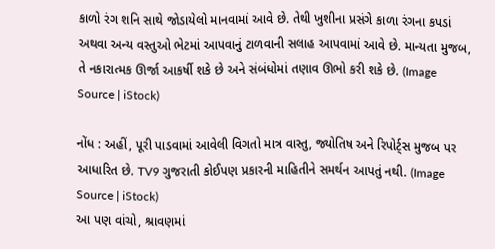કાળો રંગ શનિ સાથે જોડાયેલો માનવામાં આવે છે. તેથી ખુશીના પ્રસંગે કાળા રંગના કપડાં અથવા અન્ય વસ્તુઓ ભેટમાં આપવાનું ટાળવાની સલાહ આપવામાં આવે છે. માન્યતા મુજબ, તે નકારાત્મક ઊર્જા આકર્ષી શકે છે અને સંબંધોમાં તણાવ ઊભો કરી શકે છે. (Image Source | iStock)

નોંધ : અહીં, પૂરી પાડવામાં આવેલી વિગતો માત્ર વાસ્તુ, જ્યોતિષ અને રિપોર્ટ્સ મુજબ પર આધારિત છે. TV9 ગુજરાતી કોઈપણ પ્રકારની માહિતીને સમર્થન આપતું નથી. (Image Source | iStock)
આ પણ વાંચો, શ્રાવણમાં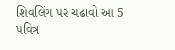શિવલિંગ પર ચઢાવો આ 5 પવિત્ર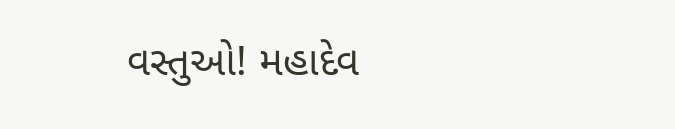વસ્તુઓ! મહાદેવ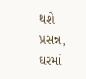થશે પ્રસન્ન, ઘરમાં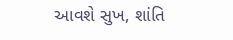આવશે સુખ, શાંતિ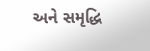અને સમૃદ્ધિ